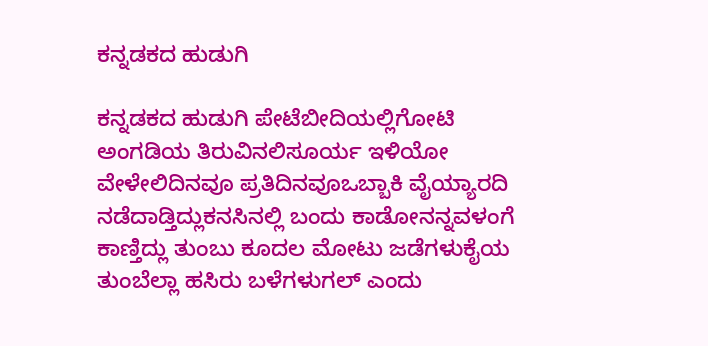ಕನ್ನಡಕದ ಹುಡುಗಿ

ಕನ್ನಡಕದ ಹುಡುಗಿ ಪೇಟೆಬೀದಿಯಲ್ಲಿಗೋಟಿ ಅಂಗಡಿಯ ತಿರುವಿನಲಿಸೂರ್ಯ ಇಳಿಯೋ ವೇಳೇಲಿದಿನವೂ ಪ್ರತಿದಿನವೂಒಬ್ಬಾಕಿ ವೈಯ್ಯಾರದಿ ನಡೆದಾಡ್ತಿದ್ಲುಕನಸಿನಲ್ಲಿ ಬಂದು ಕಾಡೋನನ್ನವಳಂಗೆ ಕಾಣ್ತಿದ್ಲು ತುಂಬು ಕೂದಲ ಮೋಟು ಜಡೆಗಳುಕೈಯ ತುಂಬೆಲ್ಲಾ ಹಸಿರು ಬಳೆಗಳುಗಲ್ ಎಂದು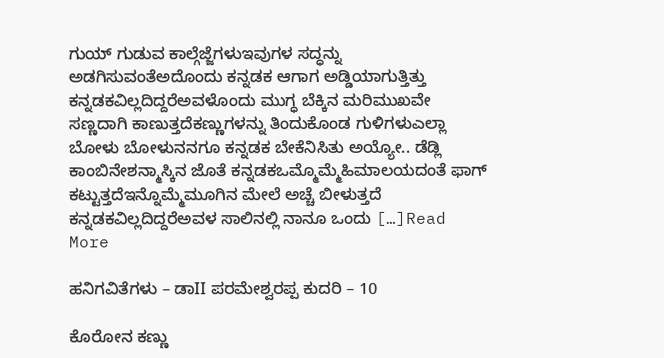ಗುಯ್ ಗುಡುವ ಕಾಲ್ಗೆಜ್ಜೆಗಳುಇವುಗಳ ಸದ್ಧನ್ನು ಅಡಗಿಸುವಂತೆಅದೊಂದು ಕನ್ನಡಕ ಆಗಾಗ ಅಡ್ಡಿಯಾಗುತ್ತಿತ್ತು ಕನ್ನಡಕವಿಲ್ಲದಿದ್ದರೆಅವಳೊಂದು ಮುಗ್ಧ ಬೆಕ್ಕಿನ ಮರಿಮುಖವೇ ಸಣ್ಣದಾಗಿ ಕಾಣುತ್ತದೆಕಣ್ಣುಗಳನ್ನು ತಿಂದುಕೊಂಡ ಗುಳಿಗಳುಎಲ್ಲಾ ಬೋಳು ಬೋಳುನನಗೂ ಕನ್ನಡಕ ಬೇಕೆನಿಸಿತು ಅಯ್ಯೋ.. ಡೆಡ್ಲಿ ಕಾಂಬಿನೇಶನ್ಮಾಸ್ಕಿನ ಜೊತೆ ಕನ್ನಡಕಒಮ್ಮೊಮ್ಮೆಹಿಮಾಲಯದಂತೆ ಫಾಗ್ ಕಟ್ಟುತ್ತದೆಇನ್ನೊಮ್ಮೆಮೂಗಿನ ಮೇಲೆ ಅಚ್ಚೆ ಬೀಳುತ್ತದೆ ಕನ್ನಡಕವಿಲ್ಲದಿದ್ದರೆಅವಳ ಸಾಲಿನಲ್ಲಿ ನಾನೂ ಒಂದು […]Read More

ಹನಿಗವಿತೆಗಳು – ಡಾII ಪರಮೇಶ್ವರಪ್ಪ ಕುದರಿ – 10

ಕೊರೋನ ಕಣ್ಣು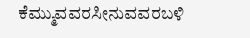ಕೆಮ್ಮುವವರಸೀನುವವರಬಳಿ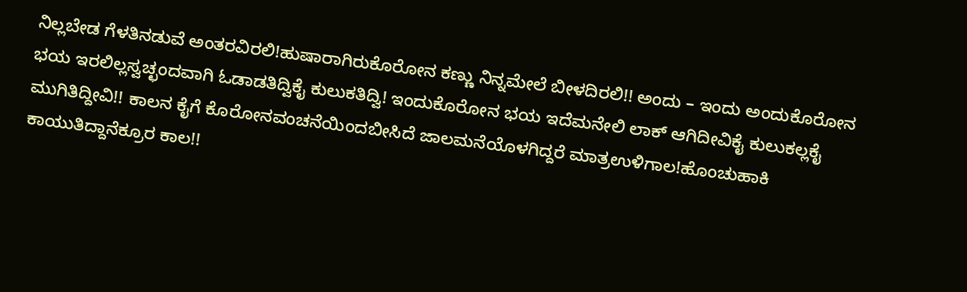ನಿಲ್ಲಬೇಡ ಗೆಳತಿನಡುವೆ ಅಂತರವಿರಲಿ!ಹುಷಾರಾಗಿರುಕೊರೋನ ಕಣ್ಣು ನಿನ್ನಮೇಲೆ ಬೀಳದಿರಲಿ!! ಅಂದು – ಇಂದು ಅಂದುಕೊರೋನ ಭಯ ಇರಲಿಲ್ಲಸ್ವಚ್ಛಂದವಾಗಿ ಓಡಾಡತಿದ್ವಿಕೈ ಕುಲುಕತಿದ್ವಿ! ಇಂದುಕೊರೋನ ಭಯ ಇದೆಮನೇಲಿ ಲಾಕ್ ಆಗಿದೀವಿಕೈ ಕುಲುಕಲ್ಲಕೈ ಮುಗಿತಿದ್ದೀವಿ!! ಕಾಲನ ಕೈಗೆ ಕೊರೋನವಂಚನೆಯಿಂದಬೀಸಿದೆ ಜಾಲಮನೆಯೊಳಗಿದ್ದರೆ ಮಾತ್ರಉಳಿಗಾಲ!ಹೊಂಚುಹಾಕಿ ಕಾಯುತಿದ್ದಾನೆಕ್ರೂರ ಕಾಲ!!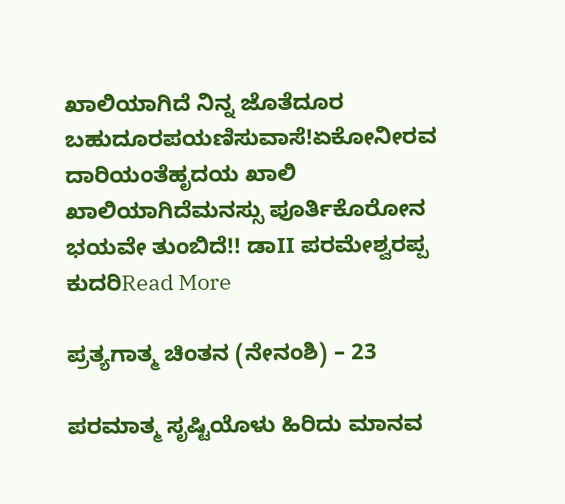ಖಾಲಿಯಾಗಿದೆ ನಿನ್ನ ಜೊತೆದೂರ ಬಹುದೂರಪಯಣಿಸುವಾಸೆ!ಏಕೋನೀರವ ದಾರಿಯಂತೆಹೃದಯ ಖಾಲಿ ಖಾಲಿಯಾಗಿದೆಮನಸ್ಸು ಪೂರ್ತಿಕೊರೋನ ಭಯವೇ ತುಂಬಿದೆ!! ಡಾII ಪರಮೇಶ್ವರಪ್ಪ ಕುದರಿRead More

ಪ್ರತ್ಯಗಾತ್ಮ ಚಿಂತನ (ನೇನಂಶಿ) – 23

ಪರಮಾತ್ಮ ಸೃಷ್ಟಿಯೊಳು ಹಿರಿದು ಮಾನವ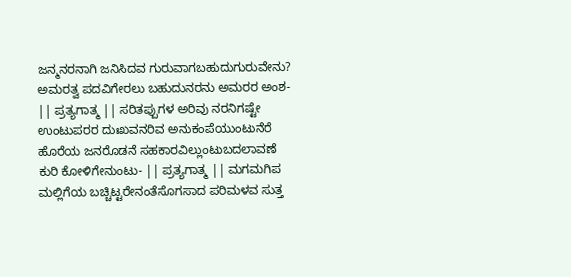ಜನ್ಮನರನಾಗಿ ಜನಿಸಿದವ ಗುರುವಾಗಬಹುದುಗುರುವೇನು? ಅಮರತ್ವ ಪದವಿಗೇರಲು ಬಹುದುನರನು ಅಮರರ ಅಂಶ- || ಪ್ರತ್ಯಗಾತ್ಮ || ಸರಿತಪ್ಪುಗಳ ಅರಿವು ನರನಿಗಷ್ಟೇ ಉಂಟುಪರರ ದುಃಖವನರಿವ ಅನುಕಂಪೆಯುಂಟುನೆರೆ ಹೊರೆಯ ಜನರೊಡನೆ ಸಹಕಾರವಿಲ್ಲುಂಟುಬದಲಾವಣೆ ಕುರಿ ಕೋಳಿಗೇನುಂಟು- || ಪ್ರತ್ಯಗಾತ್ಮ || ಮಗಮಗಿಪ ಮಲ್ಲಿಗೆಯ ಬಚ್ಚಿಟ್ಟರೇನಂತೆಸೊಗಸಾದ ಪರಿಮಳವ ಸುತ್ತ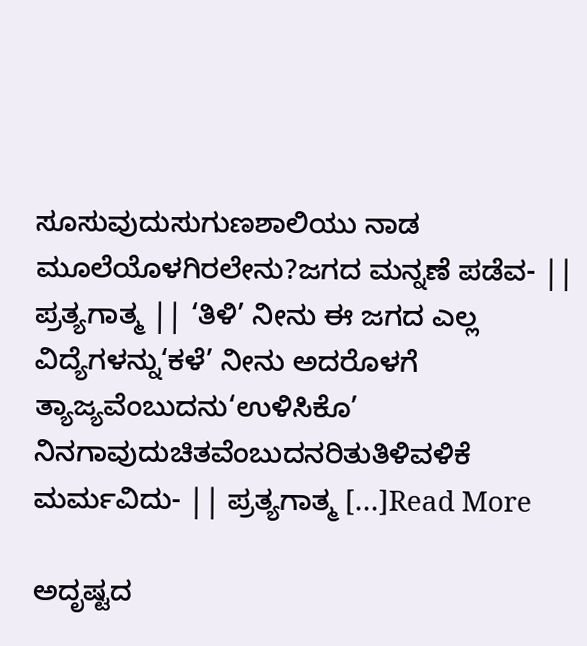ಸೂಸುವುದುಸುಗುಣಶಾಲಿಯು ನಾಡ ಮೂಲೆಯೊಳಗಿರಲೇನು?ಜಗದ ಮನ್ನಣೆ ಪಡೆವ- || ಪ್ರತ್ಯಗಾತ್ಮ || ‘ತಿಳಿ’ ನೀನು ಈ ಜಗದ ಎಲ್ಲ ವಿದ್ಯೆಗಳನ್ನು‘ಕಳೆ’ ನೀನು ಅದರೊಳಗೆ ತ್ಯಾಜ್ಯವೆಂಬುದನು‘ಉಳಿಸಿಕೊ’ ನಿನಗಾವುದುಚಿತವೆಂಬುದನರಿತುತಿಳಿವಳಿಕೆ ಮರ್ಮವಿದು- || ಪ್ರತ್ಯಗಾತ್ಮ […]Read More

ಅದೃಷ್ಟದ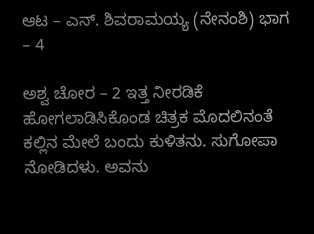ಆಟ – ಎನ್. ಶಿವರಾಮಯ್ಯ (ನೇನಂಶಿ) ಭಾಗ – 4

ಅಶ್ವ ಚೋರ – 2 ಇತ್ತ ನೀರಡಿಕೆ ಹೋಗಲಾಡಿಸಿಕೊಂಡ ಚಿತ್ರಕ ಮೊದಲಿನಂತೆ ಕಲ್ಲಿನ ಮೇಲೆ ಬಂದು ಕುಳಿತನು. ಸುಗೋಪಾ ನೋಡಿದಳು. ಅವನು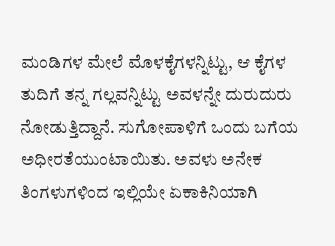ಮಂಡಿಗಳ ಮೇಲೆ ಮೊಳಕೈಗಳನ್ನಿಟ್ಟು, ಆ ಕೈಗಳ ತುದಿಗೆ ತನ್ನ ಗಲ್ಲವನ್ನಿಟ್ಟು ಅವಳನ್ನೇ ದುರುದುರು ನೋಡುತ್ತಿದ್ದಾನೆ. ಸುಗೋಪಾಳಿಗೆ ಒಂದು ಬಗೆಯ ಅಧೀರತೆಯುಂಟಾಯಿತು. ಅವಳು ಅನೇಕ ತಿಂಗಳುಗಳಿಂದ ಇಲ್ಲಿಯೇ ಏಕಾಕಿನಿಯಾಗಿ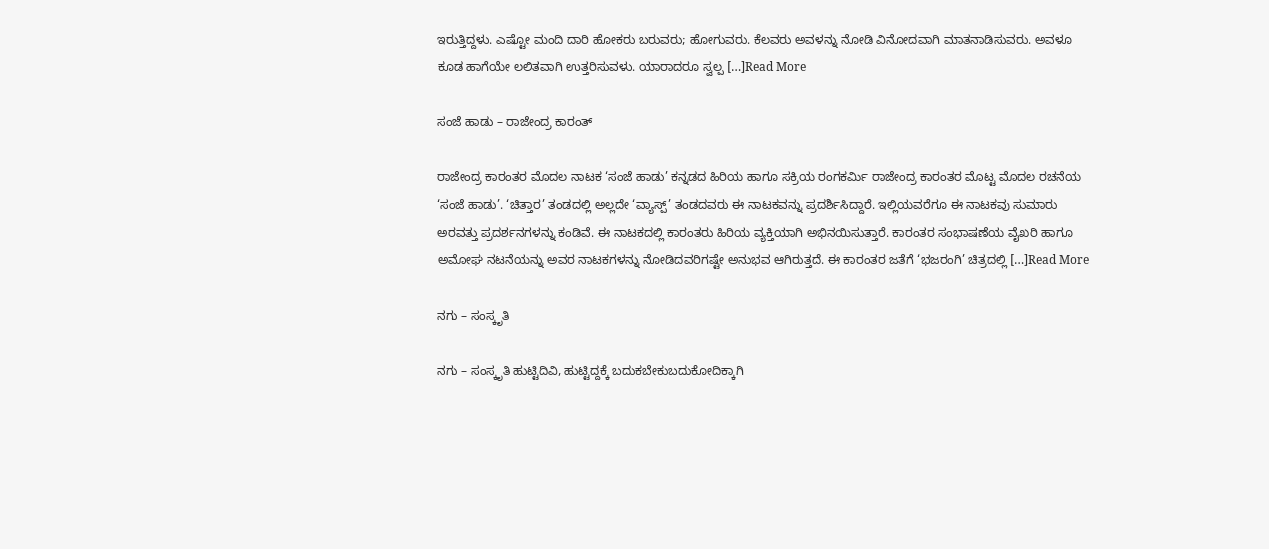ಇರುತ್ತಿದ್ದಳು. ಎಷ್ಟೋ ಮಂದಿ ದಾರಿ ಹೋಕರು ಬರುವರು; ಹೋಗುವರು. ಕೆಲವರು ಅವಳನ್ನು ನೋಡಿ ವಿನೋದವಾಗಿ ಮಾತನಾಡಿಸುವರು. ಅವಳೂ ಕೂಡ ಹಾಗೆಯೇ ಲಲಿತವಾಗಿ ಉತ್ತರಿಸುವಳು. ಯಾರಾದರೂ ಸ್ವಲ್ಪ […]Read More

ಸಂಜೆ ಹಾಡು – ರಾಜೇಂದ್ರ ಕಾರಂತ್

ರಾಜೇಂದ್ರ ಕಾರಂತರ ಮೊದಲ ನಾಟಕ ‘ಸಂಜೆ ಹಾಡು’ ಕನ್ನಡದ ಹಿರಿಯ ಹಾಗೂ ಸಕ್ರಿಯ ರಂಗಕರ್ಮಿ ರಾಜೇಂದ್ರ ಕಾರಂತರ ಮೊಟ್ಟ ಮೊದಲ ರಚನೆಯ ‘ಸಂಜೆ ಹಾಡು’. ‘ಚಿತ್ತಾರ’ ತಂಡದಲ್ಲಿ ಅಲ್ಲದೇ ‘ವ್ಯಾಸ್ಪ್’ ತಂಡದವರು ಈ ನಾಟಕವನ್ನು ಪ್ರದರ್ಶಿಸಿದ್ದಾರೆ. ಇಲ್ಲಿಯವರೆಗೂ ಈ ನಾಟಕವು ಸುಮಾರು ಅರವತ್ತು ಪ್ರದರ್ಶನಗಳನ್ನು ಕಂಡಿವೆ. ಈ ನಾಟಕದಲ್ಲಿ ಕಾರಂತರು ಹಿರಿಯ ವ್ಯಕ್ತಿಯಾಗಿ ಅಭಿನಯಿಸುತ್ತಾರೆ. ಕಾರಂತರ ಸಂಭಾಷಣೆಯ ವೈಖರಿ ಹಾಗೂ ಅಮೋಘ ನಟನೆಯನ್ನು ಅವರ ನಾಟಕಗಳನ್ನು ನೋಡಿದವರಿಗಷ್ಟೇ ಅನುಭವ ಆಗಿರುತ್ತದೆ. ಈ ಕಾರಂತರ ಜತೆಗೆ ‘ಭಜರಂಗಿ’ ಚಿತ್ರದಲ್ಲಿ […]Read More

ನಗು – ಸಂಸ್ಕೃತಿ

ನಗು – ಸಂಸ್ಕೃತಿ ಹುಟ್ಟಿದಿವಿ, ಹುಟ್ಟಿದ್ದಕ್ಕೆ ಬದುಕಬೇಕುಬದುಕೋದಿಕ್ಕಾಗಿ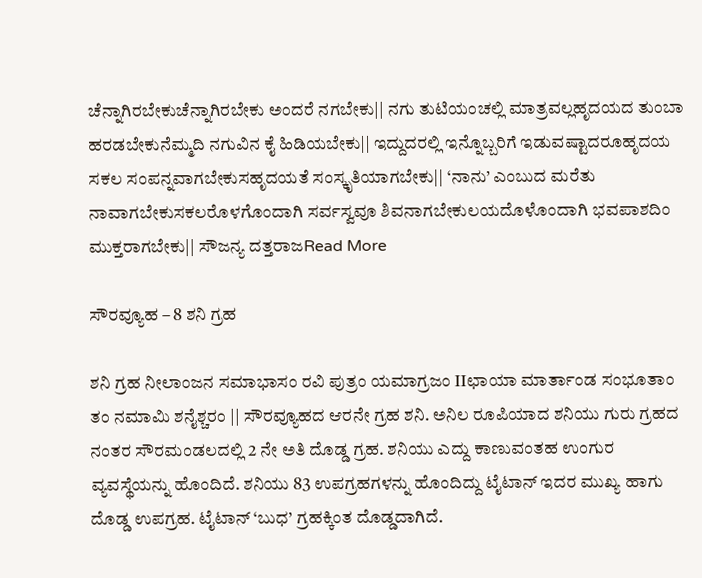ಚೆನ್ನಾಗಿರಬೇಕುಚೆನ್ನಾಗಿರಬೇಕು ಅಂದರೆ ನಗಬೇಕು|| ನಗು ತುಟಿಯಂಚಲ್ಲಿ ಮಾತ್ರವಲ್ಲಹೃದಯದ ತುಂಬಾ ಹರಡಬೇಕುನೆಮ್ಮದಿ ನಗುವಿನ ಕೈ ಹಿಡಿಯಬೇಕು|| ಇದ್ದುದರಲ್ಲಿ ಇನ್ನೊಬ್ಬರಿಗೆ ಇಡುವಷ್ಟಾದರೂಹೃದಯ ಸಕಲ ಸಂಪನ್ನವಾಗಬೇಕುಸಹೃದಯತೆ ಸಂಸ್ಕೃತಿಯಾಗಬೇಕು|| ‘ನಾನು’ ಎಂಬುದ ಮರೆತು ನಾವಾಗಬೇಕುಸಕಲರೊಳಗೊಂದಾಗಿ ಸರ್ವಸ್ವವೂ ಶಿವನಾಗಬೇಕುಲಯದೊಳೊಂದಾಗಿ ಭವಪಾಶದಿಂ ಮುಕ್ತರಾಗಬೇಕು|| ಸೌಜನ್ಯ ದತ್ತರಾಜRead More

ಸೌರವ್ಯೂಹ – 8 ಶನಿ ಗ್ರಹ

ಶನಿ ಗ್ರಹ ನೀಲಾಂಜನ ಸಮಾಭಾಸಂ ರವಿ ಪುತ್ರಂ ಯಮಾಗ್ರಜಂ IIಛಾಯಾ ಮಾರ್ತಾಂಡ ಸಂಭೂತಾಂ ತಂ ನಮಾಮಿ ಶನೈಶ್ಚರಂ || ಸೌರವ್ಯೂಹದ ಆರನೇ ಗ್ರಹ ಶನಿ. ಅನಿಲ ರೂಪಿಯಾದ ಶನಿಯು ಗುರು ಗ್ರಹದ ನಂತರ ಸೌರಮಂಡಲದಲ್ಲಿ 2 ನೇ ಅತಿ ದೊಡ್ಡ ಗ್ರಹ. ಶನಿಯು ಎದ್ದು ಕಾಣುವಂತಹ ಉಂಗುರ ವ್ಯವಸ್ಥೆಯನ್ನು ಹೊಂದಿದೆ. ಶನಿಯು 83 ಉಪಗ್ರಹಗಳನ್ನು ಹೊಂದಿದ್ದು ಟೈಟಾನ್ ಇದರ ಮುಖ್ಯ ಹಾಗು ದೊಡ್ಡ ಉಪಗ್ರಹ. ಟೈಟಾನ್ ‘ಬುಧ’ ಗ್ರಹಕ್ಕಿಂತ ದೊಡ್ಡದಾಗಿದೆ.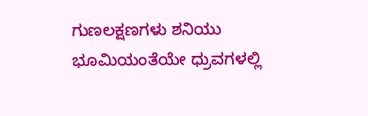ಗುಣಲಕ್ಷಣಗಳು ಶನಿಯು ಭೂಮಿಯಂತೆಯೇ ಧ್ರುವಗಳಲ್ಲಿ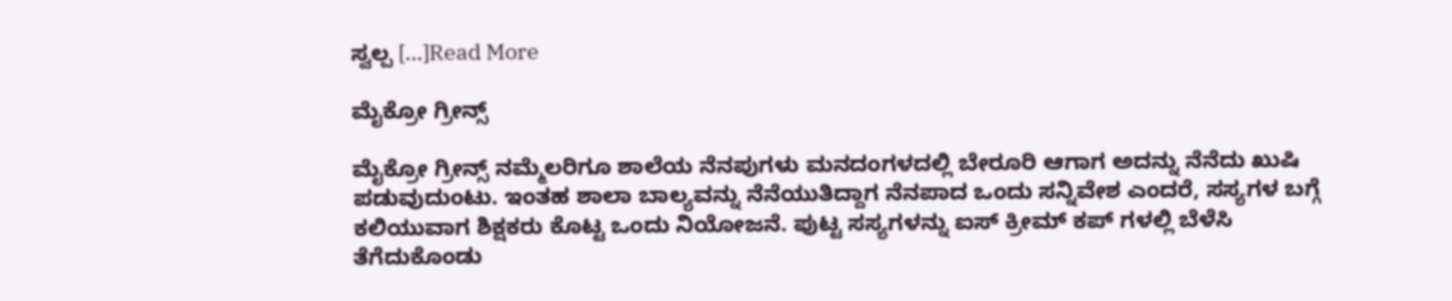ಸ್ವಲ್ಪ […]Read More

ಮೈಕ್ರೋ ಗ್ರೀನ್ಸ್

ಮೈಕ್ರೋ ಗ್ರೀನ್ಸ್ ನಮ್ಮೆಲರಿಗೂ ಶಾಲೆಯ ನೆನಪುಗಳು ಮನದಂಗಳದಲ್ಲಿ ಬೇರೂರಿ ಆಗಾಗ ಅದನ್ನು ನೆನೆದು ಖುಷಿ ಪಡುವುದುಂಟು. ಇಂತಹ ಶಾಲಾ ಬಾಲ್ಯವನ್ನು ನೆನೆಯುತಿದ್ದಾಗ ನೆನಪಾದ ಒಂದು ಸನ್ನಿವೇಶ ಎಂದರೆ, ಸಸ್ಯಗಳ ಬಗ್ಗೆ ಕಲಿಯುವಾಗ ಶಿಕ್ಷಕರು ಕೊಟ್ಟ ಒಂದು ನಿಯೋಜನೆ. ಪುಟ್ಟ ಸಸ್ಯಗಳನ್ನು ಐಸ್ ಕ್ರೀಮ್ ಕಪ್ ಗಳಲ್ಲಿ ಬೆಳೆಸಿ ತೆಗೆದುಕೊಂಡು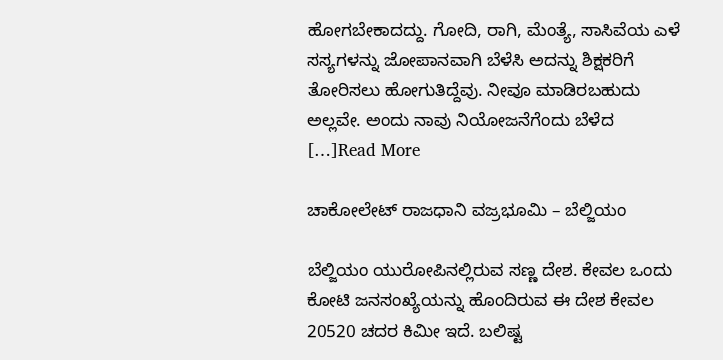ಹೋಗಬೇಕಾದದ್ದು. ಗೋದಿ, ರಾಗಿ, ಮೆಂತ್ಯೆ, ಸಾಸಿವೆಯ ಎಳೆ ಸಸ್ಯಗಳನ್ನು ಜೋಪಾನವಾಗಿ ಬೆಳೆಸಿ ಅದನ್ನು ಶಿಕ್ಷಕರಿಗೆ ತೋರಿಸಲು ಹೋಗುತಿದ್ದೆವು. ನೀವೂ ಮಾಡಿರಬಹುದು ಅಲ್ಲವೇ. ಅಂದು ನಾವು ನಿಯೋಜನೆಗೆಂದು ಬೆಳೆದ […]Read More

ಚಾಕೋಲೇಟ್ ರಾಜಧಾನಿ ವಜ್ರಭೂಮಿ – ಬೆಲ್ಜಿಯಂ

ಬೆಲ್ಜಿಯಂ ಯುರೋಪಿನಲ್ಲಿರುವ ಸಣ್ಣ ದೇಶ. ಕೇವಲ ಒಂದು ಕೋಟಿ ಜನಸಂಖ್ಯೆಯನ್ನು ಹೊಂದಿರುವ ಈ ದೇಶ ಕೇವಲ 20520 ಚದರ ಕಿಮೀ ಇದೆ. ಬಲಿಷ್ಟ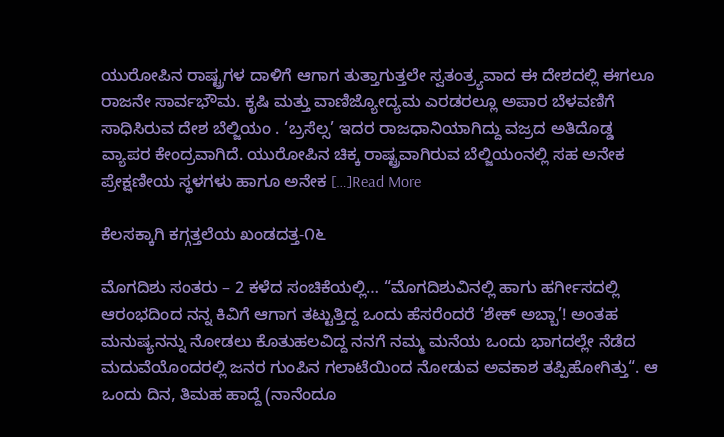ಯುರೋಪಿನ ರಾಷ್ಟ್ರಗಳ ದಾಳಿಗೆ ಆಗಾಗ ತುತ್ತಾಗುತ್ತಲೇ ಸ್ವತಂತ್ರ್ಯವಾದ ಈ ದೇಶದಲ್ಲಿ ಈಗಲೂ ರಾಜನೇ ಸಾರ್ವಭೌಮ. ಕೃಷಿ ಮತ್ತು ವಾಣಿಜ್ಯೋದ್ಯಮ ಎರಡರಲ್ಲೂ ಅಪಾರ ಬೆಳವಣಿಗೆ ಸಾಧಿಸಿರುವ ದೇಶ ಬೆಲ್ಜಿಯಂ . ‘ಬ್ರಸೆಲ್ಸ’ ಇದರ ರಾಜಧಾನಿಯಾಗಿದ್ದು ವಜ್ರದ ಅತಿದೊಡ್ಡ ವ್ಯಾಪರ ಕೇಂದ್ರವಾಗಿದೆ. ಯುರೋಪಿನ ಚಿಕ್ಕ ರಾಷ್ಟ್ರವಾಗಿರುವ ಬೆಲ್ಜಿಯಂನಲ್ಲಿ ಸಹ ಅನೇಕ ಪ್ರೇಕ್ಷಣೀಯ ಸ್ಥಳಗಳು ಹಾಗೂ ಅನೇಕ […]Read More

ಕೆಲಸಕ್ಕಾಗಿ ಕಗ್ಗತ್ತಲೆಯ ಖಂಡದತ್ತ-೧೬

ಮೊಗದಿಶು ಸಂತರು – 2 ಕಳೆದ ಸಂಚಿಕೆಯಲ್ಲಿ… “ಮೊಗದಿಶುವಿನಲ್ಲಿ ಹಾಗು ಹರ್ಗೀಸದಲ್ಲಿ ಆರಂಭದಿಂದ ನನ್ನ ಕಿವಿಗೆ ಆಗಾಗ ತಟ್ಟುತ್ತಿದ್ದ ಒಂದು ಹೆಸರೆಂದರೆ ‘ಶೇಕ್ ಅಬ್ಬಾ’! ಅಂತಹ ಮನುಷ್ಯನನ್ನು ನೋಡಲು ಕೊತುಹಲವಿದ್ದ ನನಗೆ ನಮ್ಮ ಮನೆಯ ಒಂದು ಭಾಗದಲ್ಲೇ ನೆಡೆದ ಮದುವೆಯೊಂದರಲ್ಲಿ ಜನರ ಗುಂಪಿನ ಗಲಾಟೆಯಿಂದ ನೋಡುವ ಅವಕಾಶ ತಪ್ಪಿಹೋಗಿತ್ತು“. ಆ ಒಂದು ದಿನ, ತಿಮಹ ಹಾದ್ದೆ (ನಾನೆಂದೂ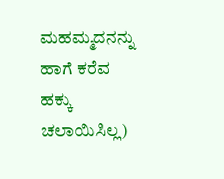ಮಹಮ್ಮದನನ್ನು ಹಾಗೆ ಕರೆವ ಹಕ್ಕು ಚಲಾಯಿಸಿಲ್ಲ)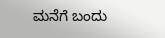ಮನೆಗೆ ಬಂದು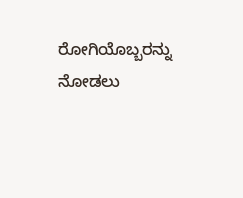ರೋಗಿಯೊಬ್ಬರನ್ನು ನೋಡಲು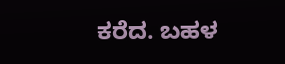ಕರೆದ. ಬಹಳ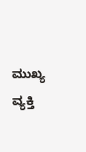ಮುಖ್ಯ ವ್ಯಕ್ತಿ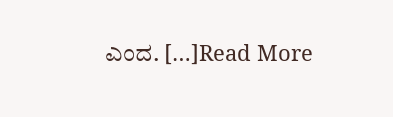ಎಂದ. […]Read More